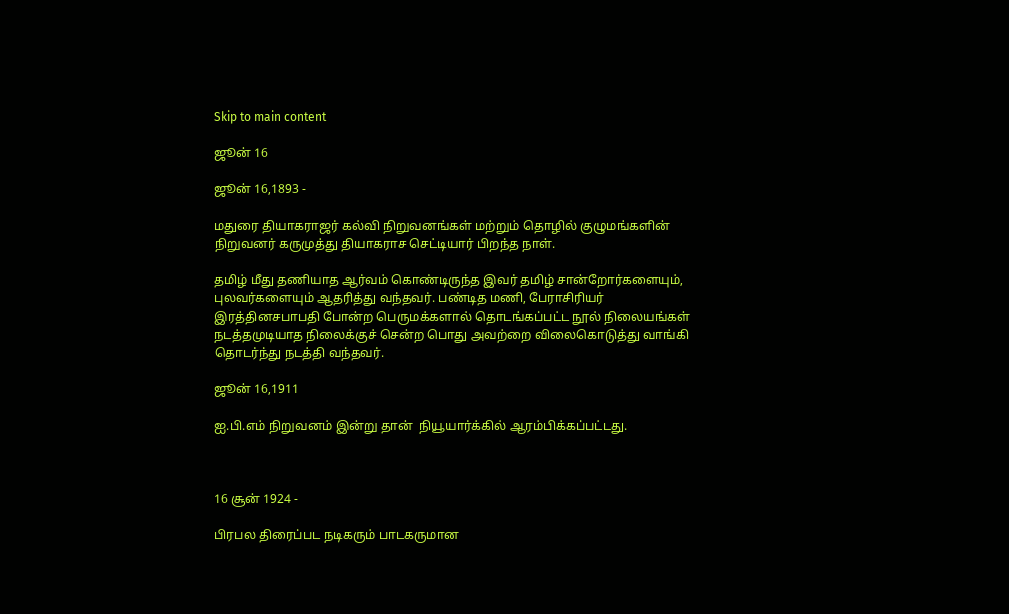Skip to main content

ஜூன் 16

ஜூன் 16,1893 -

மதுரை தியாகராஜர் கல்வி நிறுவனங்கள் மற்றும் தொழில் குழுமங்களின் நிறுவனர் கருமுத்து தியாகராச செட்டியார் பிறந்த நாள்.

தமிழ் மீது தணியாத ஆர்வம் கொண்டிருந்த இவர் தமிழ் சான்றோர்களையும், புலவர்களையும் ஆதரித்து வந்தவர். ப‌ண்டித‌ ம‌ணி, பேராசிரிய‌ர் இர‌த்தின‌ச‌பாப‌தி போன்ற‌ பெருமக்களால் தொடங்கப்பட்ட நூல் நிலையங்கள் நடத்தமுடியாத நிலைக்குச் சென்ற பொது அவற்றை விலைகொடுத்து வாங்கி தொடர்ந்து நடத்தி வந்தவர்.

ஜூன் 16,1911

ஐ.பி.எம் நிறுவனம் இன்று தான்  நியூயார்க்கில் ஆரம்பிக்கப்பட்டது.



16 சூன் 1924 -

பிரபல திரைப்பட நடிகரும் பாடகருமான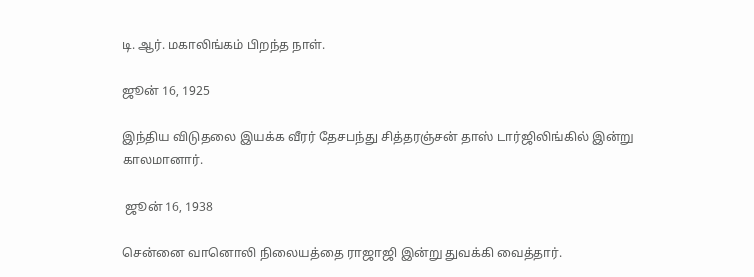டி. ஆர். மகாலிங்கம் பிறந்த நாள்.

ஜூன் 16, 1925

இந்திய விடுதலை இயக்க வீரர் தேசபந்து சித்தரஞ்சன் தாஸ் டார்ஜிலிங்கில் இன்று காலமானார்.

 ஜூன் 16, 1938

சென்னை வானொலி நிலையத்தை ராஜாஜி இன்று துவக்கி வைத்தார்.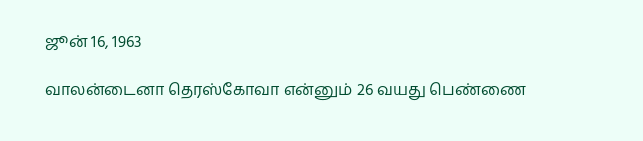ஜூன் 16, 1963

வாலன்டைனா தெரஸ்கோவா என்னும் 26 வயது பெண்ணை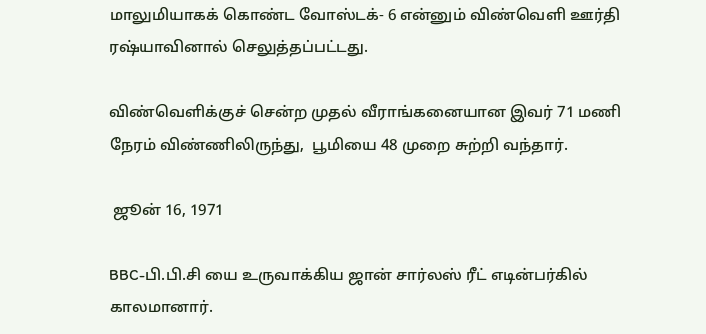மாலுமியாகக் கொண்ட வோஸ்டக்- 6 என்னும் விண்வெளி ஊர்தி  ரஷ்யாவினால் செலுத்தப்பட்டது.

விண்வெளிக்குச் சென்ற முதல் வீராங்கனையான இவர் 71 மணி நேரம் விண்ணிலிருந்து,  பூமியை 48 முறை சுற்றி வந்தார்.

 ஜூன் 16, 1971

BBC-பி.பி.சி யை உருவாக்கிய ஜான் சார்லஸ் ரீட் எடின்பர்கில் காலமானார்.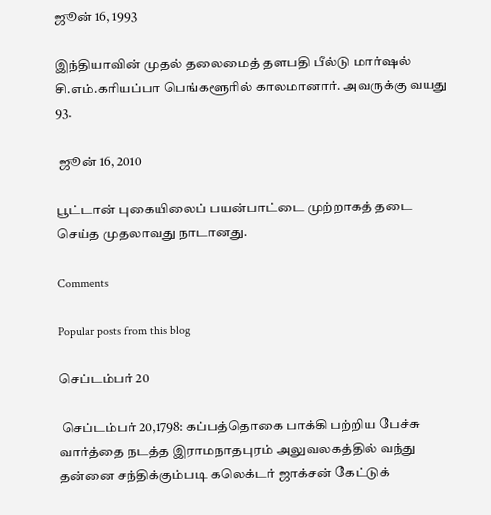ஜூன் 16, 1993

இந்தியாவின் முதல் தலைமைத் தளபதி பீல்டு மார்ஷல் சி.எம்.கரியப்பா பெங்களூரில் காலமானார். அவருக்கு வயது 93.

 ஜூன் 16, 2010

பூட்டான் புகையிலைப் பயன்பாட்டை முற்றாகத் தடை செய்த முதலாவது நாடானது.

Comments

Popular posts from this blog

செப்டம்பர் 20

 செப்டம்பர் 20,1798: கப்பத்தொகை பாக்கி பற்றிய பேச்சு வார்த்தை நடத்த இராமநாதபுரம் அலுவலகத்தில் வந்து தன்னை சந்திக்கும்படி கலெக்டர் ஜாக்சன் கேட்டுக்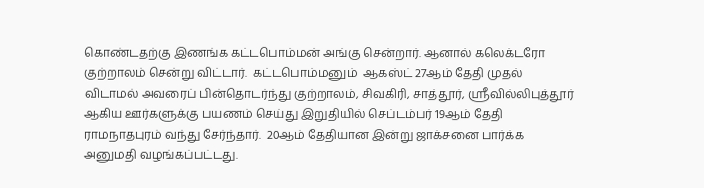கொண்டதற்கு இணங்க கட்டபொம்மன் அங்கு சென்றார். ஆனால் கலெக்டரோ குற்றாலம் சென்று விட்டார்.  கட்டபொம்மனும்  ஆகஸ்ட் 27ஆம் தேதி முதல் விடாமல் அவரைப் பின்தொடர்ந்து குற்றாலம், சிவகிரி, சாத்தூர், ஸ்ரீவில்லிபுத்தூர் ஆகிய ஊர்களுக்கு பயணம் செய்து இறுதியில் செப்டம்பர் 19ஆம் தேதி ராமநாதபுரம் வந்து சேர்ந்தார்.  20ஆம் தேதியான இன்று ஜாக்சனை பார்க்க அனுமதி வழங்கப்பட்டது.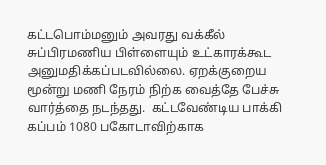கட்டபொம்மனும் அவரது வக்கீல் சுப்பிரமணிய பிள்ளையும் உட்காரக்கூட அனுமதிக்கப்படவில்லை. ஏறக்குறைய மூன்று மணி நேரம் நிற்க வைத்தே பேச்சு வார்த்தை நடந்தது.  கட்டவேண்டிய பாக்கி கப்பம் 1080 பகோடாவிற்காக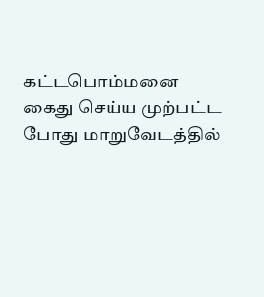கட்டபொம்மனை கைது செய்ய முற்பட்ட போது மாறுவேடத்தில்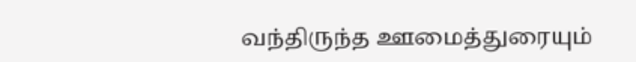வந்திருந்த ஊமைத்துரையும்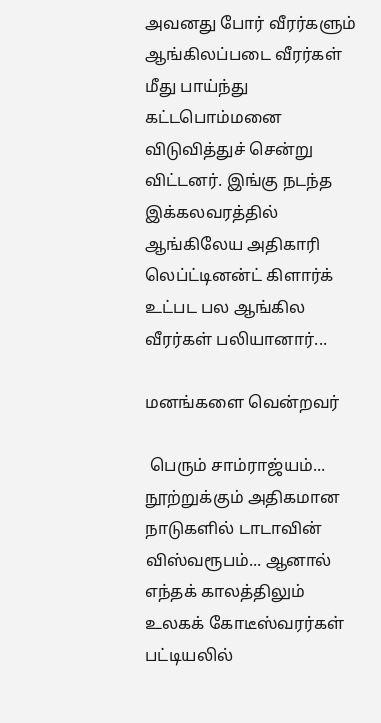அவனது போர் வீரர்களும் ஆங்கிலப்படை வீரர்கள் மீது பாய்ந்து கட்டபொம்மனை விடுவித்துச் சென்று விட்டனர். இங்கு நடந்த இக்கலவரத்தில் ஆங்கிலேய அதிகாரி லெப்ட்டினன்ட் கிளார்க் உட்பட பல ஆங்கில வீரர்கள் பலியானார்...

மனங்களை வென்றவர்

 பெரும் சாம்ராஜ்யம்... நூற்றுக்கும் அதிகமான நாடுகளில் டாடாவின் விஸ்வரூபம்... ஆனால் எந்தக் காலத்திலும் உலகக் கோடீஸ்வரர்கள் பட்டியலில்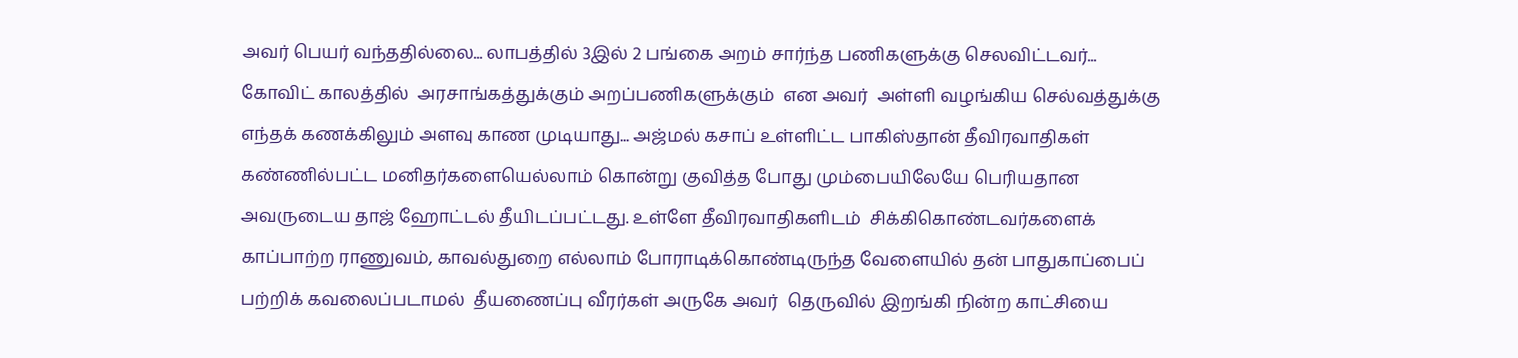அவர் பெயர் வந்ததில்லை... லாபத்தில் 3இல் 2 பங்கை அறம் சார்ந்த பணிகளுக்கு செலவிட்டவர்... கோவிட் காலத்தில்  அரசாங்கத்துக்கும் அறப்பணிகளுக்கும்  என அவர்  அள்ளி வழங்கிய செல்வத்துக்கு எந்தக் கணக்கிலும் அளவு காண முடியாது... அஜ்மல் கசாப் உள்ளிட்ட பாகிஸ்தான் தீவிரவாதிகள்  கண்ணில்பட்ட மனிதர்களையெல்லாம் கொன்று குவித்த போது மும்பையிலேயே பெரியதான அவருடைய தாஜ் ஹோட்டல் தீயிடப்பட்டது. உள்ளே தீவிரவாதிகளிடம்  சிக்கிகொண்டவர்களைக் காப்பாற்ற ராணுவம், காவல்துறை எல்லாம் போராடிக்கொண்டிருந்த வேளையில் தன் பாதுகாப்பைப் பற்றிக் கவலைப்படாமல்  தீயணைப்பு வீரர்கள் அருகே அவர்  தெருவில் இறங்கி நின்ற காட்சியை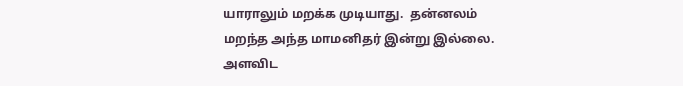யாராலும் மறக்க முடியாது.  தன்னலம் மறந்த அந்த மாமனிதர் இன்று இல்லை.  அளவிட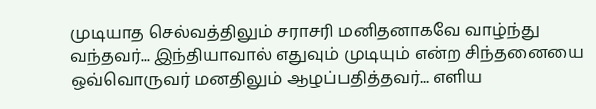முடியாத செல்வத்திலும் சராசரி மனிதனாகவே வாழ்ந்து வந்தவர்... இந்தியாவால் எதுவும் முடியும் என்ற சிந்தனையை  ஒவ்வொருவர் மனதிலும் ஆழப்பதித்தவர்... எளிய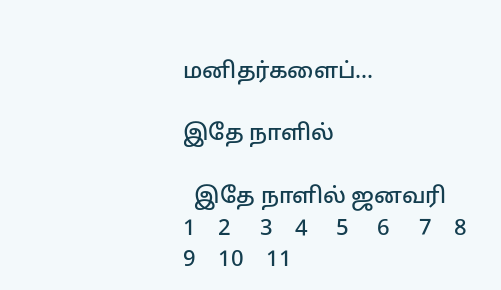மனிதர்களைப்...

இதே நாளில்

  இதே நாளில் ஜனவரி    1    2     3    4     5     6     7    8     9    10    11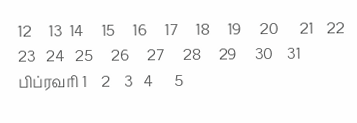12     13  14     15     16     17     18     19     20      21    22     23   24   25     26     27     28     29     30    31 பிப்ரவரி 1    2    3   4      5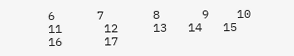6      7       8      9    10     11      12     13   14   15      16      17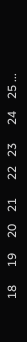18      19     20    21      22   23      24    25 ...